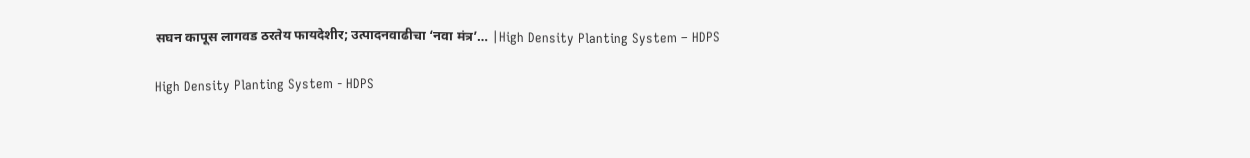सघन कापूस लागवड ठरतेय फायदेशीर; उत्पादनवाढीचा ‘नवा मंत्र’… |High Density Planting System – HDPS

High Density Planting System - HDPS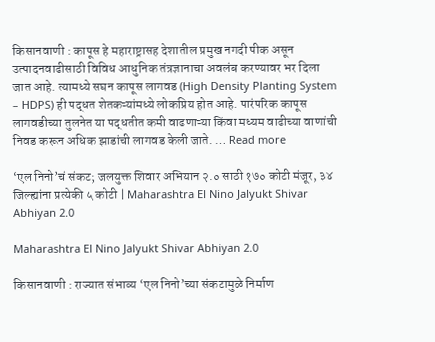किसानवाणी : कापूस हे महाराष्ट्रासह देशातील प्रमुख नगदी पीक असून उत्पादनवाढीसाठी विविध आधुनिक तंत्रज्ञानाचा अवलंब करण्यावर भर दिला जात आहे. त्यामध्ये सघन कापूस लागवड (High Density Planting System – HDPS) ही पद्धत शेतकऱ्यांमध्ये लोकप्रिय होत आहे. पारंपरिक कापूस लागवडीच्या तुलनेत या पद्धतीत कमी वाढणाऱ्या किंवा मध्यम वाढीच्या वाणांची निवड करून अधिक झाडांची लागवड केली जाते. … Read more

‘एल निनो’चं संकट; जलयुक्त शिवार अभियान २.० साठी १७० कोटी मंजूर, ३४ जिल्ह्यांना प्रत्येकी ५ कोटी | Maharashtra El Nino Jalyukt Shivar Abhiyan 2.0

Maharashtra El Nino Jalyukt Shivar Abhiyan 2.0

किसानवाणी : राज्यात संभाव्य ‘एल निनो’च्या संकटामुळे निर्माण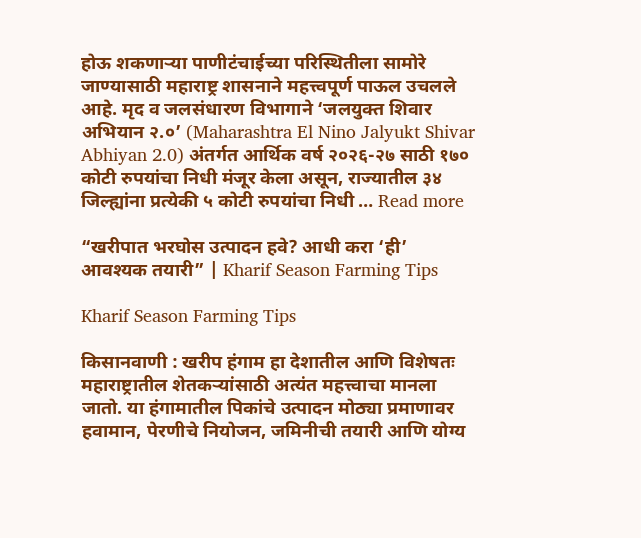होऊ शकणाऱ्या पाणीटंचाईच्या परिस्थितीला सामोरे जाण्यासाठी महाराष्ट्र शासनाने महत्त्वपूर्ण पाऊल उचलले आहे. मृद व जलसंधारण विभागाने ‘जलयुक्त शिवार अभियान २.०’ (Maharashtra El Nino Jalyukt Shivar Abhiyan 2.0) अंतर्गत आर्थिक वर्ष २०२६-२७ साठी १७० कोटी रुपयांचा निधी मंजूर केला असून, राज्यातील ३४ जिल्ह्यांना प्रत्येकी ५ कोटी रुपयांचा निधी … Read more

“खरीपात भरघोस उत्पादन हवे? आधी करा ‘ही’ आवश्यक तयारी” | Kharif Season Farming Tips

Kharif Season Farming Tips

किसानवाणी : खरीप हंगाम हा देशातील आणि विशेषतः महाराष्ट्रातील शेतकऱ्यांसाठी अत्यंत महत्त्वाचा मानला जातो. या हंगामातील पिकांचे उत्पादन मोठ्या प्रमाणावर हवामान, पेरणीचे नियोजन, जमिनीची तयारी आणि योग्य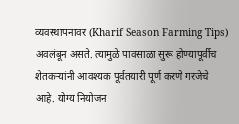व्यवस्थापनावर (Kharif Season Farming Tips) अवलंबून असते. त्यामुळे पावसाळा सुरू होण्यापूर्वीच शेतकऱ्यांनी आवश्यक पूर्वतयारी पूर्ण करणे गरजेचे आहे. योग्य नियोजन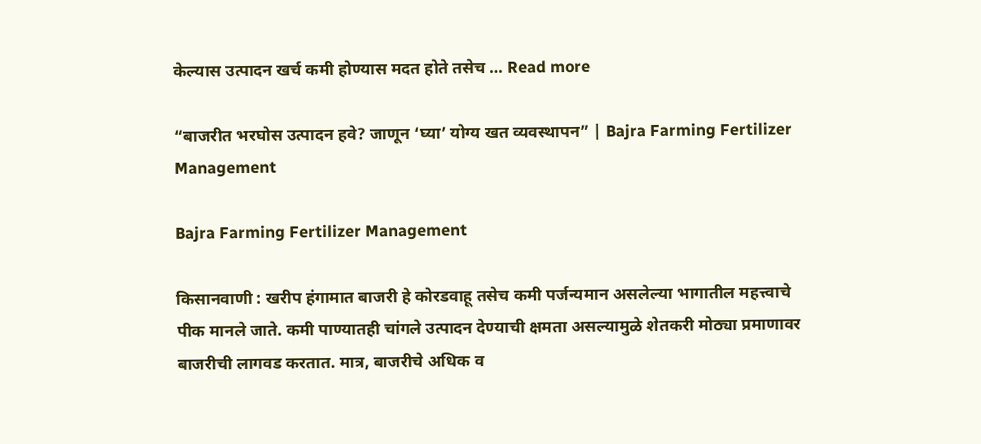केल्यास उत्पादन खर्च कमी होण्यास मदत होते तसेच … Read more

“बाजरीत भरघोस उत्पादन हवे? जाणून ‘घ्या’ योग्य खत व्यवस्थापन” | Bajra Farming Fertilizer Management

Bajra Farming Fertilizer Management

किसानवाणी : खरीप हंगामात बाजरी हे कोरडवाहू तसेच कमी पर्जन्यमान असलेल्या भागातील महत्त्वाचे पीक मानले जाते. कमी पाण्यातही चांगले उत्पादन देण्याची क्षमता असल्यामुळे शेतकरी मोठ्या प्रमाणावर बाजरीची लागवड करतात. मात्र, बाजरीचे अधिक व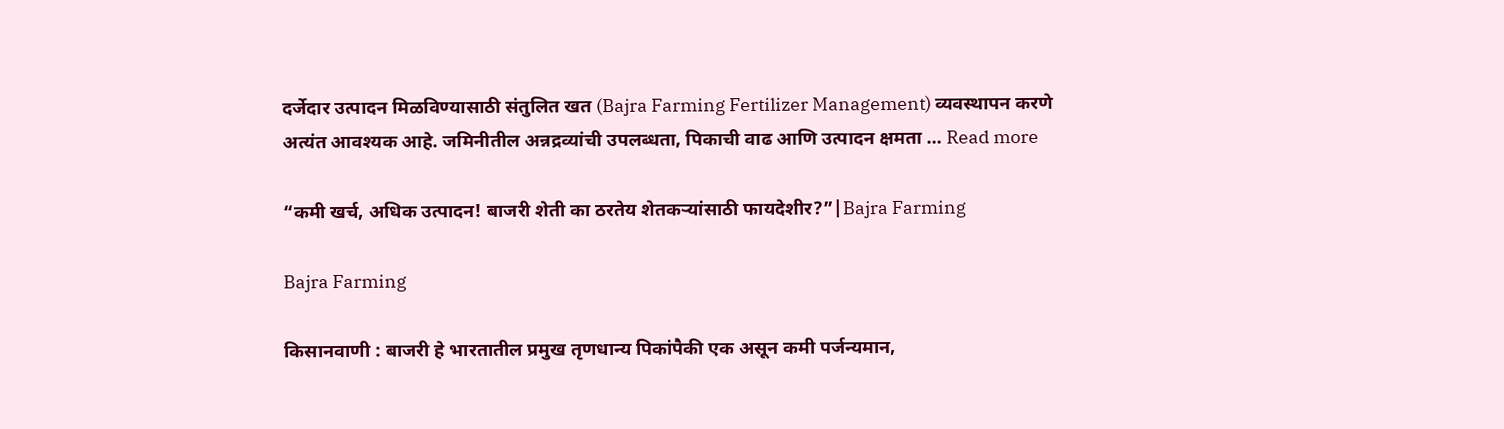दर्जेदार उत्पादन मिळविण्यासाठी संतुलित खत (Bajra Farming Fertilizer Management) व्यवस्थापन करणे अत्यंत आवश्यक आहे. जमिनीतील अन्नद्रव्यांची उपलब्धता, पिकाची वाढ आणि उत्पादन क्षमता … Read more

“कमी खर्च, अधिक उत्पादन! बाजरी शेती का ठरतेय शेतकऱ्यांसाठी फायदेशीर?”|Bajra Farming

Bajra Farming

किसानवाणी : बाजरी हे भारतातील प्रमुख तृणधान्य पिकांपैकी एक असून कमी पर्जन्यमान,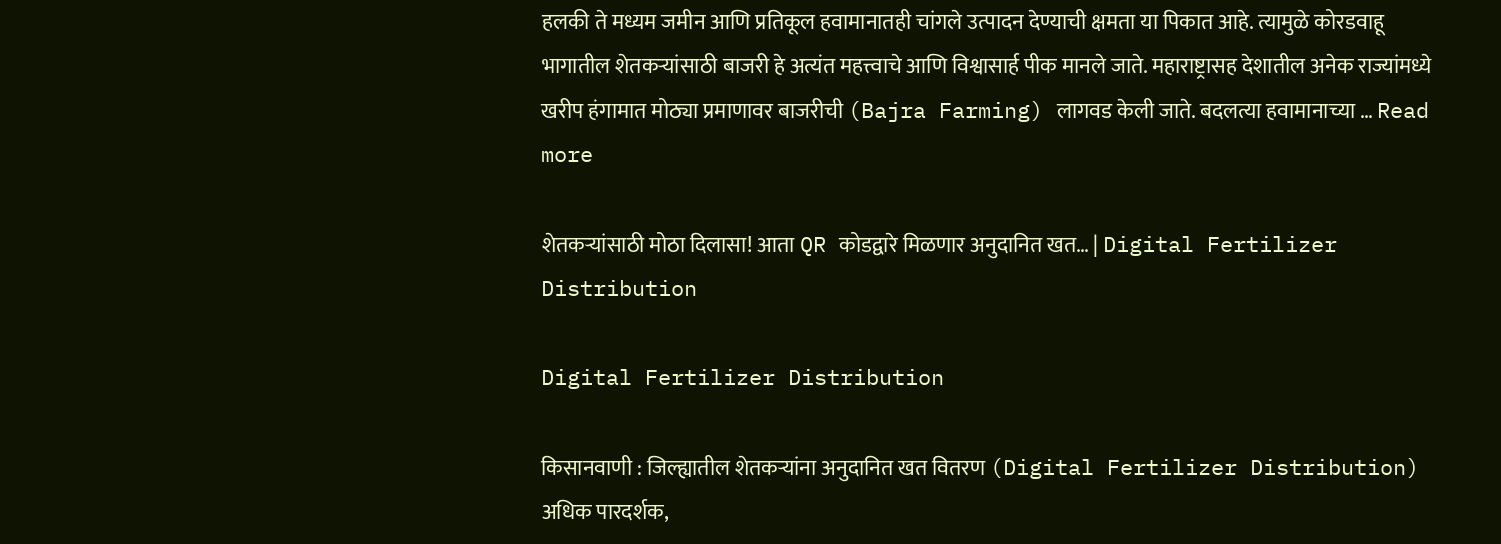हलकी ते मध्यम जमीन आणि प्रतिकूल हवामानातही चांगले उत्पादन देण्याची क्षमता या पिकात आहे. त्यामुळे कोरडवाहू भागातील शेतकऱ्यांसाठी बाजरी हे अत्यंत महत्त्वाचे आणि विश्वासार्ह पीक मानले जाते. महाराष्ट्रासह देशातील अनेक राज्यांमध्ये खरीप हंगामात मोठ्या प्रमाणावर बाजरीची (Bajra Farming) लागवड केली जाते. बदलत्या हवामानाच्या … Read more

शेतकऱ्यांसाठी मोठा दिलासा! आता QR कोडद्वारे मिळणार अनुदानित खत… | Digital Fertilizer Distribution

Digital Fertilizer Distribution

किसानवाणी : जिल्ह्यातील शेतकऱ्यांना अनुदानित खत वितरण (Digital Fertilizer Distribution) अधिक पारदर्शक,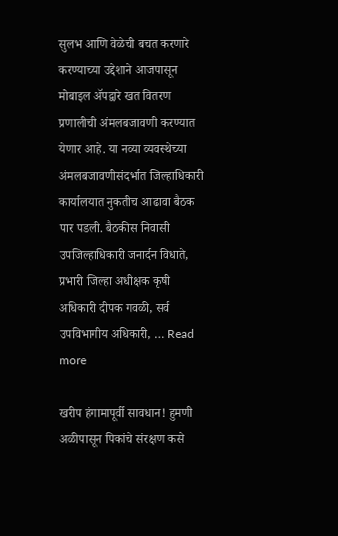सुलभ आणि वेळेची बचत करणारे करण्याच्या उद्देशाने आजपासून मोबाइल ॲपद्वारे खत वितरण प्रणालीची अंमलबजावणी करण्यात येणार आहे. या नव्या व्यवस्थेच्या अंमलबजावणीसंदर्भात जिल्हाधिकारी कार्यालयात नुकतीच आढावा बैठक पार पडली. बैठकीस निवासी उपजिल्हाधिकारी जनार्दन विधाते, प्रभारी जिल्हा अधीक्षक कृषी अधिकारी दीपक गवळी, सर्व उपविभागीय अधिकारी, … Read more

खरीप हंगामापूर्वी सावधान! हुमणी अळीपासून पिकांचे संरक्षण कसे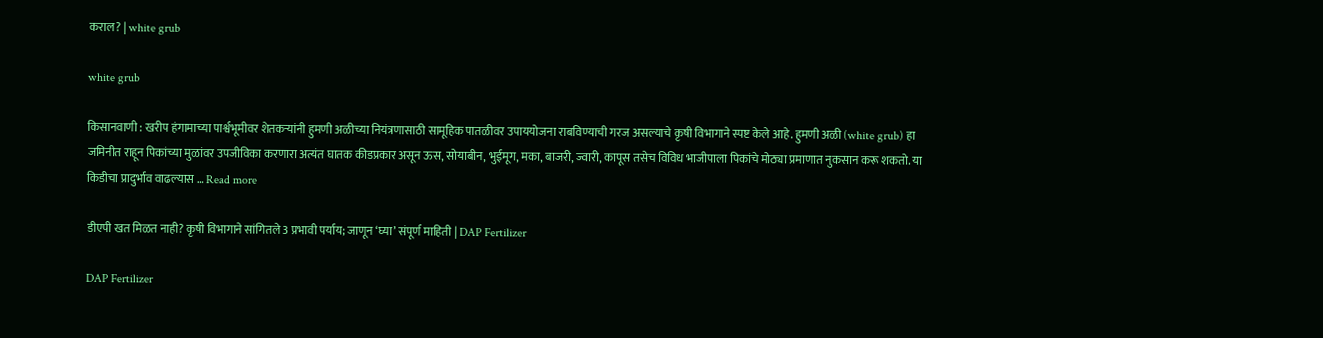कराल? | white grub

white grub

किसानवाणी : खरीप हंगामाच्या पार्श्वभूमीवर शेतकऱ्यांनी हुमणी अळीच्या नियंत्रणासाठी सामूहिक पातळीवर उपाययोजना राबविण्याची गरज असल्याचे कृषी विभागाने स्पष्ट केले आहे. हुमणी अळी (white grub) हा जमिनीत राहून पिकांच्या मुळांवर उपजीविका करणारा अत्यंत घातक कीडप्रकार असून ऊस, सोयाबीन, भुईमूग, मका, बाजरी, ज्वारी, कापूस तसेच विविध भाजीपाला पिकांचे मोठ्या प्रमाणात नुकसान करू शकतो. या किडीचा प्रादुर्भाव वाढल्यास … Read more

डीएपी खत मिळत नाही? कृषी विभागाने सांगितले 3 प्रभावी पर्याय; जाणून ‘घ्या’ संपूर्ण माहिती | DAP Fertilizer

DAP Fertilizer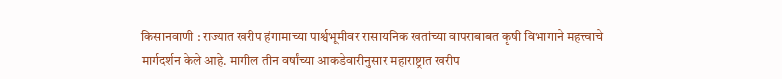किसानवाणी : राज्यात खरीप हंगामाच्या पार्श्वभूमीवर रासायनिक खतांच्या वापराबाबत कृषी विभागाने महत्त्वाचे मार्गदर्शन केले आहे. मागील तीन वर्षांच्या आकडेवारीनुसार महाराष्ट्रात खरीप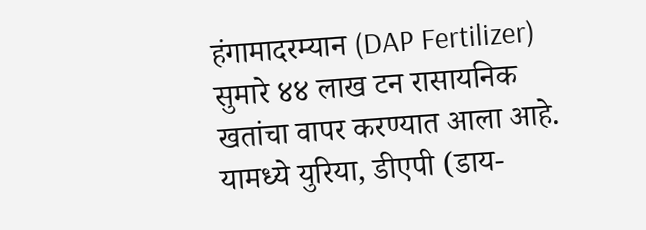हंगामादरम्यान (DAP Fertilizer) सुमारे ४४ लाख टन रासायनिक खतांचा वापर करण्यात आला आहे. यामध्ये युरिया, डीएपी (डाय-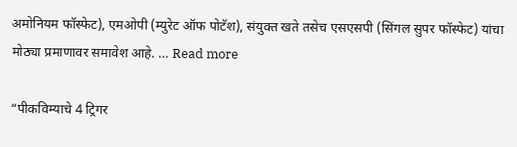अमोनियम फॉस्फेट), एमओपी (म्युरेट ऑफ पोटॅश), संयुक्त खते तसेच एसएसपी (सिंगल सुपर फॉस्फेट) यांचा मोठ्या प्रमाणावर समावेश आहे. … Read more

“पीकविम्याचे 4 ट्रिगर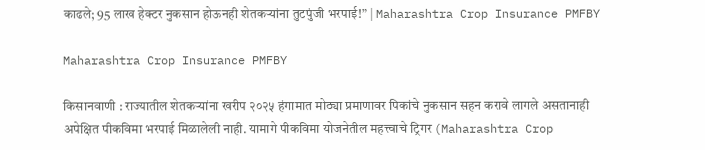काढले; 95 लाख हेक्टर नुकसान होऊनही शेतकऱ्यांना तुटपुंजी भरपाई!” | Maharashtra Crop Insurance PMFBY

Maharashtra Crop Insurance PMFBY

किसानवाणी : राज्यातील शेतकऱ्यांना खरीप २०२५ हंगामात मोठ्या प्रमाणावर पिकांचे नुकसान सहन करावे लागले असतानाही अपेक्षित पीकविमा भरपाई मिळालेली नाही. यामागे पीकविमा योजनेतील महत्त्वाचे ट्रिगर (Maharashtra Crop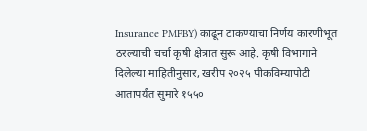Insurance PMFBY) काढून टाकण्याचा निर्णय कारणीभूत ठरल्याची चर्चा कृषी क्षेत्रात सुरू आहे. कृषी विभागाने दिलेल्या माहितीनुसार, खरीप २०२५ पीकविम्यापोटी आतापर्यंत सुमारे १५५०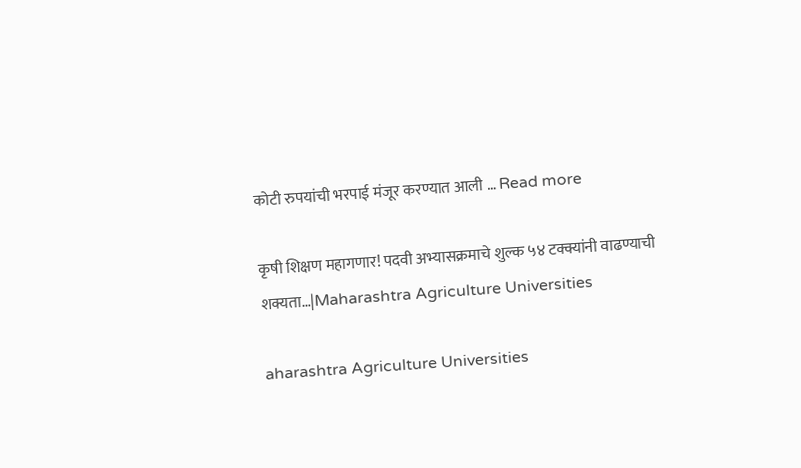कोटी रुपयांची भरपाई मंजूर करण्यात आली … Read more

कृषी शिक्षण महागणार! पदवी अभ्यासक्रमाचे शुल्क ५४ टक्क्यांनी वाढण्याची शक्यता…|Maharashtra Agriculture Universities

aharashtra Agriculture Universities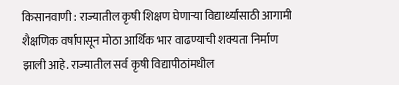किसानवाणी : राज्यातील कृषी शिक्षण घेणाऱ्या विद्यार्थ्यांसाठी आगामी शैक्षणिक वर्षापासून मोठा आर्थिक भार वाढण्याची शक्यता निर्माण झाली आहे. राज्यातील सर्व कृषी विद्यापीठांमधील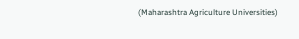(Maharashtra Agriculture Universities)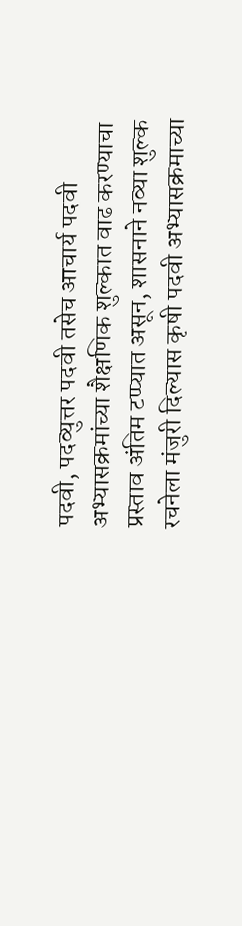पदवी, पदव्युत्तर पदवी तसेच आचार्य पदवी अभ्यासक्रमांच्या शैक्षणिक शुल्कात वाढ करण्याचा प्रस्ताव अंतिम टप्प्यात असून, शासनाने नव्या शुल्क रचनेला मंजुरी दिल्यास कृषी पदवी अभ्यासक्रमाच्या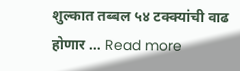शुल्कात तब्बल ५४ टक्क्यांची वाढ होणार … Read more